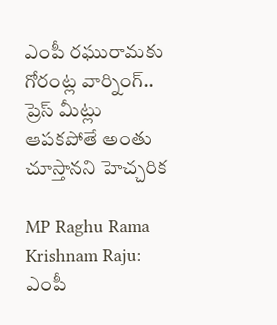ఎంపీ రఘురామకు గోరంట్ల వార్నింగ్.. ప్రెస్ మీట్లు ఆపకపోతే అంతు చూస్తానని హెచ్చరిక

MP Raghu Rama Krishnam Raju: ఎంపీ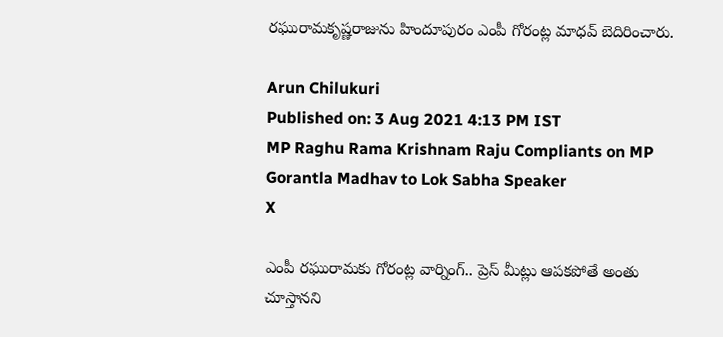రఘురామకృష్ణరాజును హిందూపురం ఎంపీ గోరంట్ల మాధవ్‌ బెదిరించారు.

Arun Chilukuri
Published on: 3 Aug 2021 4:13 PM IST
MP Raghu Rama Krishnam Raju Compliants on MP Gorantla Madhav to Lok Sabha Speaker
X

ఎంపీ రఘురామకు గోరంట్ల వార్నింగ్.. ప్రెస్ మీట్లు ఆపకపోతే అంతు చూస్తానని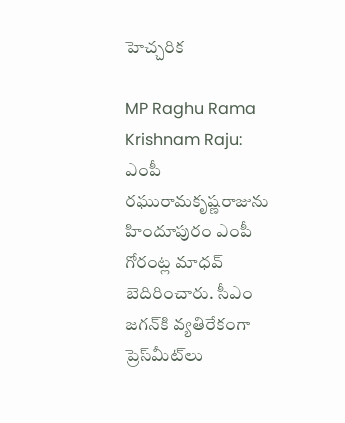హెచ్చరిక

MP Raghu Rama Krishnam Raju: ఎంపీ రఘురామకృష్ణరాజును హిందూపురం ఎంపీ గోరంట్ల మాధవ్‌ బెదిరించారు. సీఎం జగన్‌కి వ్యతిరేకంగా ప్రెస్‌మీట్‌లు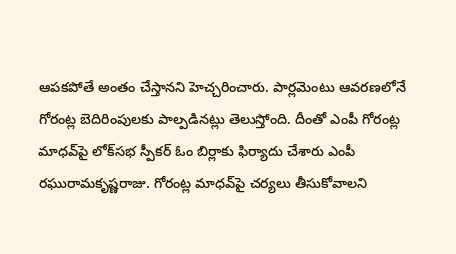ఆపకపోతే అంతం చేస్తానని హెచ్చరించారు. పార్లమెంటు ఆవరణలోనే గోరంట్ల బెదిరింపులకు పాల్పడినట్లు తెలుస్తోంది. దీంతో ఎంపీ గోరంట్ల మాధవ్‌పై లోక్‌సభ స్పీకర్‌ ఓం బిర్లాకు ఫిర్యాదు చేశారు ఎంపీ రఘురామకృష్ణరాజు. గోరంట్ల మాధవ్‌పై చర్యలు తీసుకోవాలని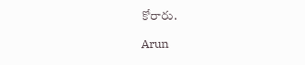కోరారు.

Arun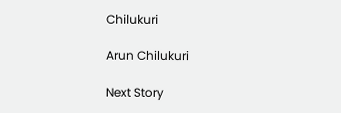Chilukuri

Arun Chilukuri

Next Story